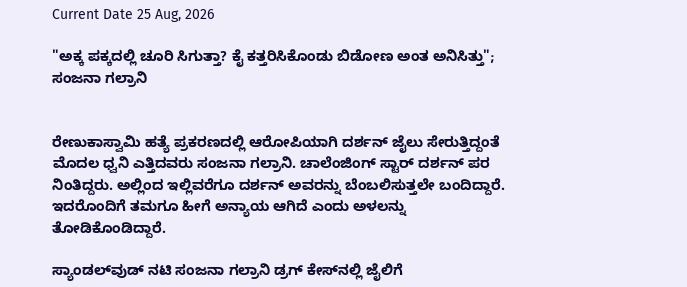Current Date 25 Aug, 2026

"ಅಕ್ಕ ಪಕ್ಕದಲ್ಲಿ ಚೂರಿ ಸಿಗುತ್ತಾ? ಕೈ ಕತ್ತರಿಸಿಕೊಂಡು ಬಿಡೋಣ ಅಂತ ಅನಿಸಿತ್ತು"; ಸಂಜನಾ ಗಲ್ರಾನಿ


ರೇಣುಕಾಸ್ವಾಮಿ ಹತ್ಯೆ ಪ್ರಕರಣದಲ್ಲಿ ಆರೋಪಿಯಾಗಿ ದರ್ಶನ್ ಜೈಲು ಸೇರುತ್ತಿದ್ದಂತೆ ಮೊದಲ ಧ್ವನಿ ಎತ್ತಿದವರು ಸಂಜನಾ ಗಲ್ರಾನಿ. ಚಾಲೆಂಜಿಂಗ್ ಸ್ಟಾರ್ ದರ್ಶನ್ ಪರ ನಿಂತಿದ್ದರು. ಅಲ್ಲಿಂದ ಇಲ್ಲಿವರೆಗೂ ದರ್ಶನ್ ಅವರನ್ನು ಬೆಂಬಲಿಸುತ್ತಲೇ ಬಂದಿದ್ದಾರೆ. ಇದರೊಂದಿಗೆ ತಮಗೂ ಹೀಗೆ ಅನ್ಯಾಯ ಆಗಿದೆ ಎಂದು ಅಳಲನ್ನು ತೋಡಿಕೊಂಡಿದ್ದಾರೆ.

ಸ್ಯಾಂಡಲ್‌ವುಡ್ ನಟಿ ಸಂಜನಾ ಗಲ್ರಾನಿ ಡ್ರಗ್ ಕೇಸ್‌ನಲ್ಲಿ ಜೈಲಿಗೆ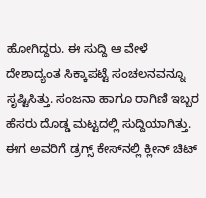ಹೋಗಿದ್ದರು. ಈ ಸುದ್ದಿ ಆ ವೇಳೆ ದೇಶಾದ್ಯಂತ ಸಿಕ್ಕಾಪಟ್ಟೆ ಸಂಚಲನವನ್ನೂ ಸೃಷ್ಟಿಸಿತ್ತು. ಸಂಜನಾ ಹಾಗೂ ರಾಗಿಣಿ ಇಬ್ಬರ ಹೆಸರು ದೊಡ್ಡ ಮಟ್ಟದಲ್ಲಿ ಸುದ್ದಿಯಾಗಿತ್ತು. ಈಗ ಅವರಿಗೆ ಡ್ರಗ್ಸ್ ಕೇಸ್‌ನಲ್ಲಿ ಕ್ಲೀನ್ ಚಿಟ್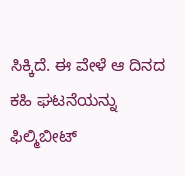ಸಿಕ್ಕಿದೆ. ಈ ವೇಳೆ ಆ ದಿನದ ಕಹಿ ಘಟನೆಯನ್ನು ಫಿಲ್ಮಿಬೀಟ್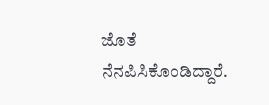ಜೊತೆ ನೆನಪಿಸಿಕೊಂಡಿದ್ದಾರೆ.